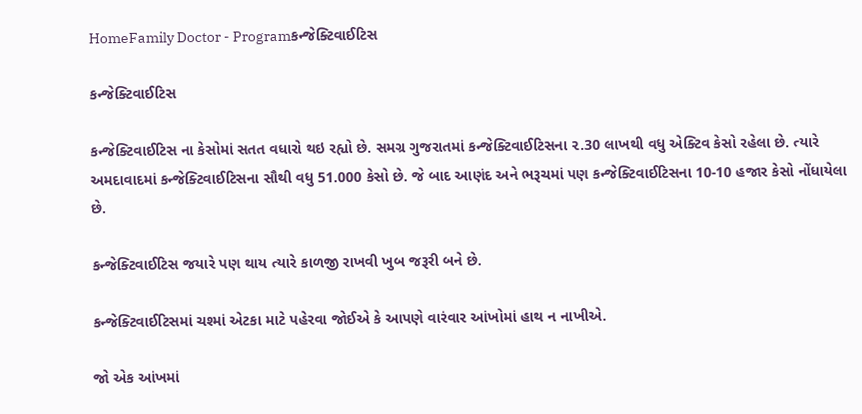HomeFamily Doctor - Programકન્જેક્ટિવાઈટિસ

કન્જેક્ટિવાઈટિસ

કન્જેક્ટિવાઈટિસ ના કેસોમાં સતત વધારો થઇ રહ્યો છે. સમગ્ર ગુજરાતમાં કન્જેક્ટિવાઈટિસના ૨.30 લાખથી વધુ એક્ટિવ કેસો રહેલા છે. ત્યારે અમદાવાદમાં કન્જેક્ટિવાઈટિસના સૌથી વધુ 51.000 કેસો છે. જે બાદ આણંદ અને ભરૂચમાં પણ કન્જેક્ટિવાઈટિસના 10-10 હજાર કેસો નોંધાયેલા છે.

કન્જેક્ટિવાઈટિસ જયારે પણ થાય ત્યારે કાળજી રાખવી ખુબ જરૂરી બને છે.

કન્જેક્ટિવાઈટિસમાં ચશ્માં એટકા માટે પહેરવા જોઈએ કે આપણે વારંવાર આંખોમાં હાથ ન નાખીએ.

જો એક આંખમાં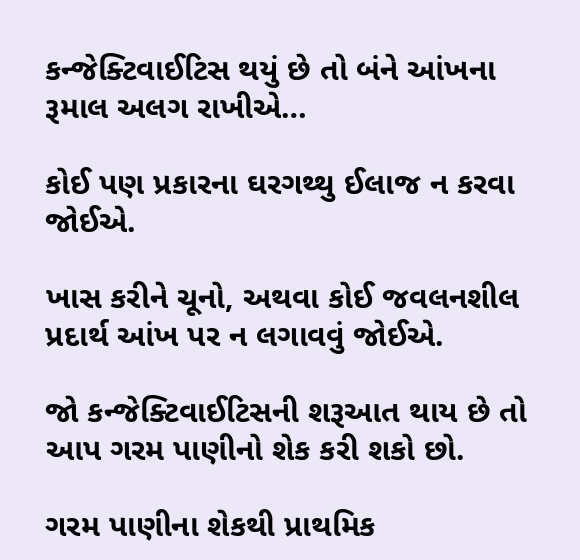કન્જેક્ટિવાઈટિસ થયું છે તો બંને આંખના રૂમાલ અલગ રાખીએ…

કોઈ પણ પ્રકારના ઘરગથ્થુ ઈલાજ ન કરવા જોઈએ.

ખાસ કરીને ચૂનો, અથવા કોઈ જવલનશીલ પ્રદાર્થ આંખ પર ન લગાવવું જોઈએ.

જો કન્જેક્ટિવાઈટિસની શરૂઆત થાય છે તો આપ ગરમ પાણીનો શેક કરી શકો છો.

ગરમ પાણીના શેકથી પ્રાથમિક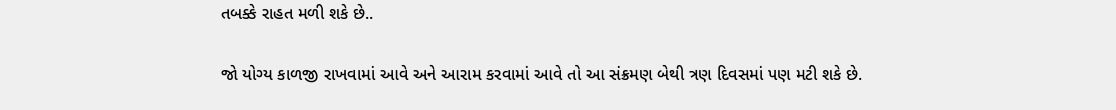તબક્કે રાહત મળી શકે છે..

જો યોગ્ય કાળજી રાખવામાં આવે અને આરામ કરવામાં આવે તો આ સંક્રમણ બેથી ત્રણ દિવસમાં પણ મટી શકે છે.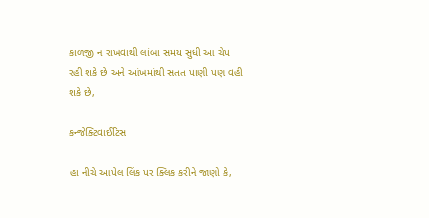કાળજી ન રાખવાથી લાંબા સમય સુધી આ ચેપ રહી શકે છે અને આંખમાંથી સતત પાણી પણ વહી શકે છે,

કન્જેક્ટિવાઈટિસ

હા નીચે આપેલ લિંક પર ક્લિક કરીને જાણો કે,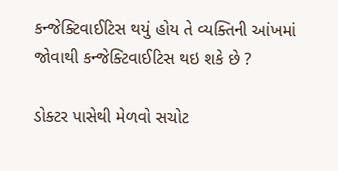કન્જેક્ટિવાઈટિસ થયું હોય તે વ્યક્તિની આંખમાં જોવાથી કન્જેક્ટિવાઈટિસ થઇ શકે છે ?

ડોક્ટર પાસેથી મેળવો સચોટ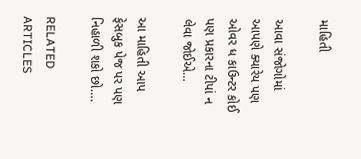માહિતી

આવા સંજોગોમાં આપણે ક્યારેય પણ ઓવર ધ કાઉન્ટર કોઈ પણ પ્રકારના ટીપાં ન લેવા જોઈએ…

આ માહિતી આપ ફેસબુક પેજ પર પણ નિહાળી શકો છો….

RELATED ARTICLES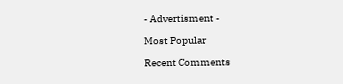- Advertisment -

Most Popular

Recent Comments